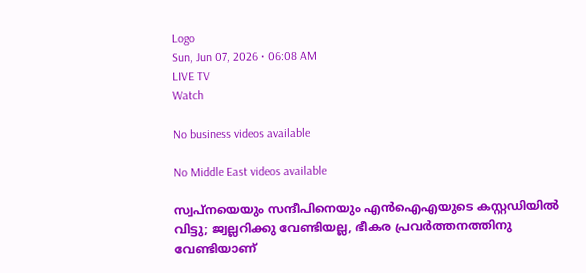Logo
Sun, Jun 07, 2026 • 06:08 AM
LIVE TV
Watch

No business videos available

No Middle East videos available

സ്വപ്നയെയും സന്ദീപിനെയും എൻഐഎയുടെ കസ്റ്റഡിയിൽ വിട്ടു; ജ്വല്ലറിക്കു വേണ്ടിയല്ല, ഭീകര പ്രവർത്തനത്തിനു വേണ്ടിയാണ്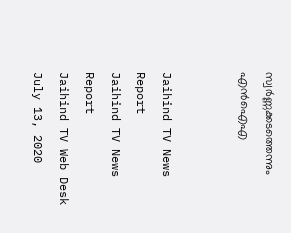സ്വർണ്ണക്കടത്തെന്നും എൻഐഎ


Jaihind TV News Report
Jaihind TV News Report
Jaihind TV Web Desk
July 13, 2020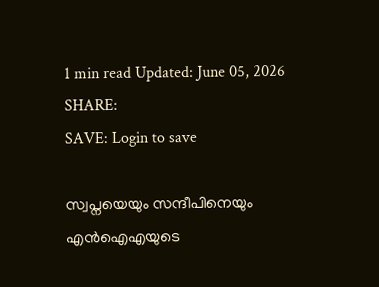1 min read Updated: June 05, 2026
SHARE:
SAVE: Login to save

സ്വപ്നയെയും സന്ദീപിനെയും എൻഐഎയുടെ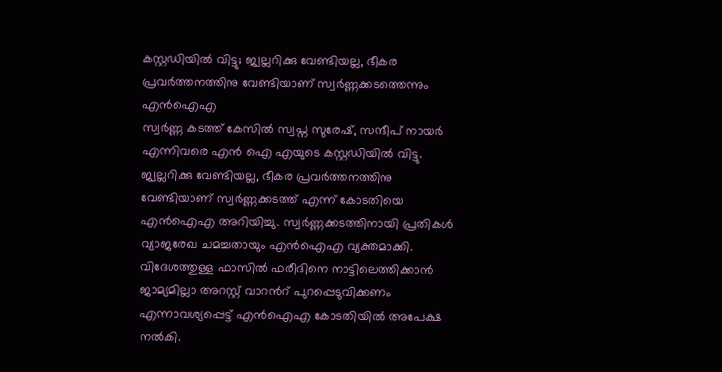കസ്റ്റഡിയിൽ വിട്ടു; ജ്വല്ലറിക്കു വേണ്ടിയല്ല, ഭീകര പ്രവർത്തനത്തിനു വേണ്ടിയാണ് സ്വർണ്ണക്കടത്തെന്നും എൻഐഎ
സ്വർണ്ണ കടത്ത് കേസിൽ സ്വപ്ന സുരേഷ്, സന്ദീപ് നായർ എന്നിവരെ എൻ ഐ എയുടെ കസ്റ്റഡിയിൽ വിട്ടു. ജ്വല്ലറിക്കു വേണ്ടിയല്ല, ഭീകര പ്രവർത്തനത്തിനു വേണ്ടിയാണ് സ്വർണ്ണക്കടത്ത് എന്ന് കോടതിയെ എൻഐഎ അറിയിച്ചു. സ്വർണ്ണക്കടത്തിനായി പ്രതികൾ വ്യാജരേഖ ചമച്ചതായും എൻഐഎ വ്യക്തമാക്കി. വിദേശത്തുള്ള ഫാസിൽ ഫരീദിനെ നാട്ടിലെത്തിക്കാൻ ജാമ്യമില്ലാ അറസ്റ്റ് വാറൻറ് പുറപ്പെടുവിക്കണം എന്നാവശ്യപ്പെട്ട് എൻഐഎ കോടതിയിൽ അപേക്ഷ നൽകി.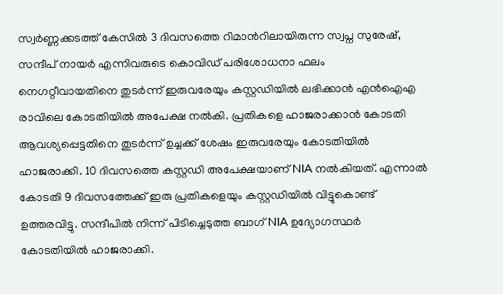സ്വർണ്ണക്കടത്ത് കേസിൽ 3 ദിവസത്തെ റിമാൻറിലായിരുന്ന സ്വപ്ന സുരേഷ്, സന്ദീപ് നായർ എന്നിവരുടെ കൊവിഡ് പരിശോധനാ ഫലം നെഗറ്റീവായതിനെ തുടർന്ന് ഇരുവരേയും കസ്റ്റഡിയിൽ ലഭിക്കാൻ എൻഐഎ രാവിലെ കോടതിയിൽ അപേക്ഷ നൽകി. പ്രതികളെ ഹാജരാക്കാൻ കോടതി ആവശ്യപ്പെട്ടതിനെ തുടർന്ന് ഉച്ചക്ക് ശേഷം ഇരുവരേയും കോടതിയിൽ ഹാജരാക്കി. 10 ദിവസത്തെ കസ്റ്റഡി അപേക്ഷയാണ് NIA നൽകിയത്. എന്നാൽ കോടതി 9 ദിവസത്തേക്ക് ഇരു പ്രതികളെയും കസ്റ്റഡിയിൽ വിട്ടുകൊണ്ട് ഉത്തരവിട്ടു. സന്ദീപിൽ നിന്ന് പിടിച്ചെടുത്ത ബാഗ് NIA ഉദ്യോഗസ്ഥർ കോടതിയിൽ ഹാജരാക്കി.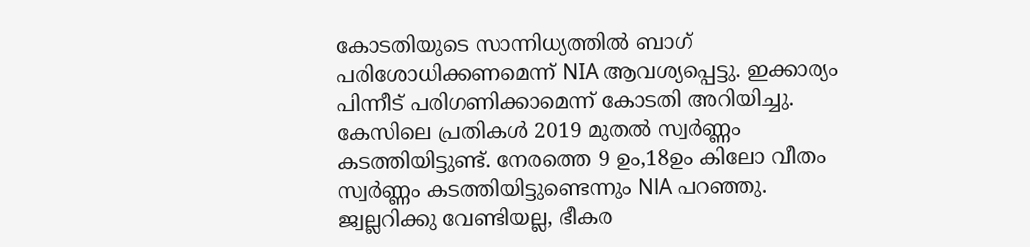കോടതിയുടെ സാന്നിധ്യത്തിൽ ബാഗ് പരിശോധിക്കണമെന്ന് NIA ആവശ്യപ്പെട്ടു. ഇക്കാര്യം പിന്നീട് പരിഗണിക്കാമെന്ന് കോടതി അറിയിച്ചു. കേസിലെ പ്രതികൾ 2019 മുതൽ സ്വർണ്ണം കടത്തിയിട്ടുണ്ട്. നേരത്തെ 9 ഉം,18ഉം കിലോ വീതം സ്വർണ്ണം കടത്തിയിട്ടുണ്ടെന്നും NlA പറഞ്ഞു. ജ്വല്ലറിക്കു വേണ്ടിയല്ല, ഭീകര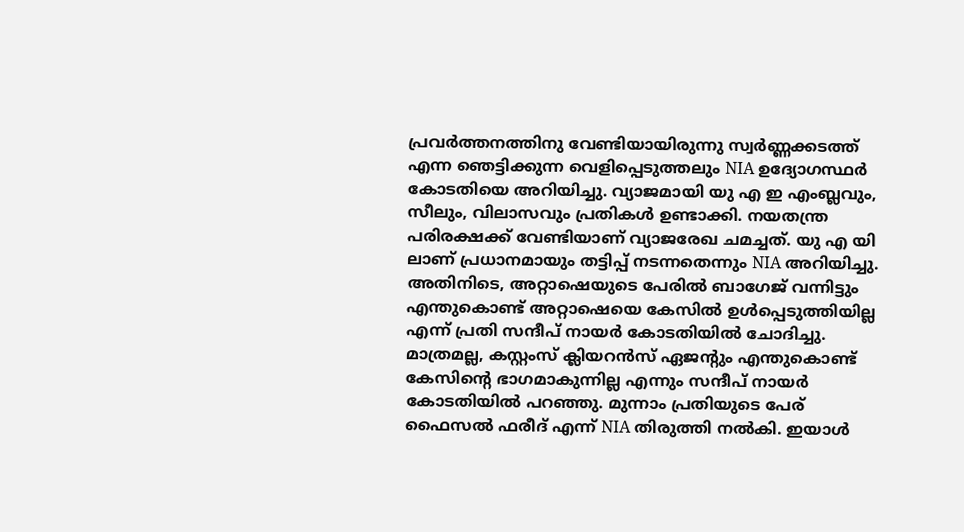പ്രവർത്തനത്തിനു വേണ്ടിയായിരുന്നു സ്വർണ്ണക്കടത്ത് എന്ന ഞെട്ടിക്കുന്ന വെളിപ്പെടുത്തലും NIA ഉദ്യോഗസ്ഥർ കോടതിയെ അറിയിച്ചു. വ്യാജമായി യു എ ഇ എംബ്ലവും, സീലും, വിലാസവും പ്രതികൾ ഉണ്ടാക്കി. നയതന്ത്ര പരിരക്ഷക്ക് വേണ്ടിയാണ് വ്യാജരേഖ ചമച്ചത്. യു എ യി ലാണ് പ്രധാനമായും തട്ടിപ്പ് നടന്നതെന്നും NIA അറിയിച്ചു. അതിനിടെ, അറ്റാഷെയുടെ പേരിൽ ബാഗേജ് വന്നിട്ടും എന്തുകൊണ്ട് അറ്റാഷെയെ കേസിൽ ഉൾപ്പെടുത്തിയില്ല എന്ന് പ്രതി സന്ദീപ് നായർ കോടതിയിൽ ചോദിച്ചു. മാത്രമല്ല, കസ്റ്റംസ് ക്ലിയറൻസ് ഏജന്‍റും എന്തുകൊണ്ട് കേസിൻ്റെ ഭാഗമാകുന്നില്ല എന്നും സന്ദീപ് നായർ കോടതിയിൽ പറഞ്ഞു. മുന്നാം പ്രതിയുടെ പേര് ഫൈസൽ ഫരീദ് എന്ന് NIA തിരുത്തി നൽകി. ഇയാൾ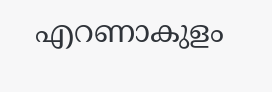എറണാകുളം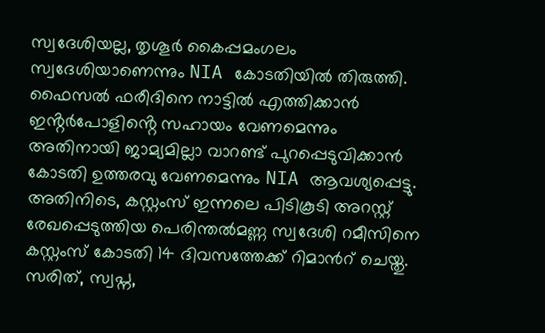സ്വദേശിയല്ല, തൃശൂർ കൈപ്പമംഗലം സ്വദേശിയാണെന്നും NIA കോടതിയിൽ തിരുത്തി. ഫൈസൽ ഫരീദിനെ നാട്ടിൽ എത്തിക്കാൻ ഇൻ്റർപോളിൻ്റെ സഹായം വേണമെന്നും അതിനായി ജാമ്യമില്ലാ വാറണ്ട് പുറപ്പെടുവിക്കാൻ കോടതി ഉത്തരവു വേണമെന്നും NIA ആവശ്യപ്പെട്ടു. അതിനിടെ, കസ്റ്റംസ് ഇന്നലെ പിടികൂടി അറസ്റ്റ് രേഖപ്പെടുത്തിയ പെരിന്തൽമണ്ണ സ്വദേശി റമീസിനെ കസ്റ്റംസ് കോടതി 14 ദിവസത്തേക്ക് റിമാന്‍റ് ചെയ്തു. സരിത്, സ്വപ്ന,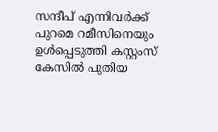സന്ദീപ് എന്നിവർക്ക് പുറമെ റമീസിനെയും ഉൾപ്പെടുത്തി കസ്റ്റംസ് കേസിൽ പുതിയ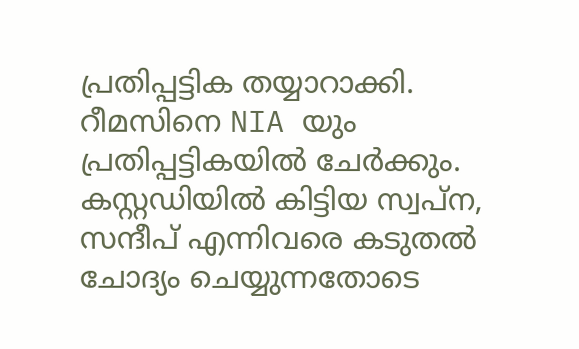പ്രതിപ്പട്ടിക തയ്യാറാക്കി. റീമസിനെ NIA യും പ്രതിപ്പട്ടികയിൽ ചേർക്കും. കസ്റ്റഡിയിൽ കിട്ടിയ സ്വപ്ന, സന്ദീപ് എന്നിവരെ കടുതൽ ചോദ്യം ചെയ്യുന്നതോടെ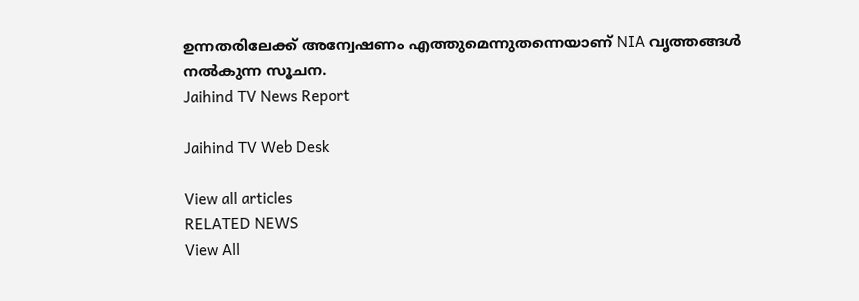ഉന്നതരിലേക്ക് അന്വേഷണം എത്തുമെന്നുതന്നെയാണ് NIA വൃത്തങ്ങൾ നൽകുന്ന സൂചന.
Jaihind TV News Report

Jaihind TV Web Desk

View all articles
RELATED NEWS
View All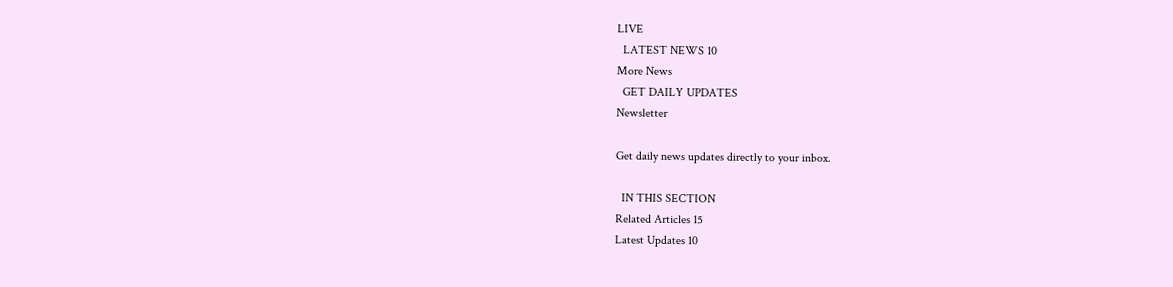LIVE
  LATEST NEWS 10
More News
  GET DAILY UPDATES
Newsletter

Get daily news updates directly to your inbox.

  IN THIS SECTION
Related Articles 15
Latest Updates 10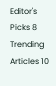Editor's Picks 8
Trending Articles 10